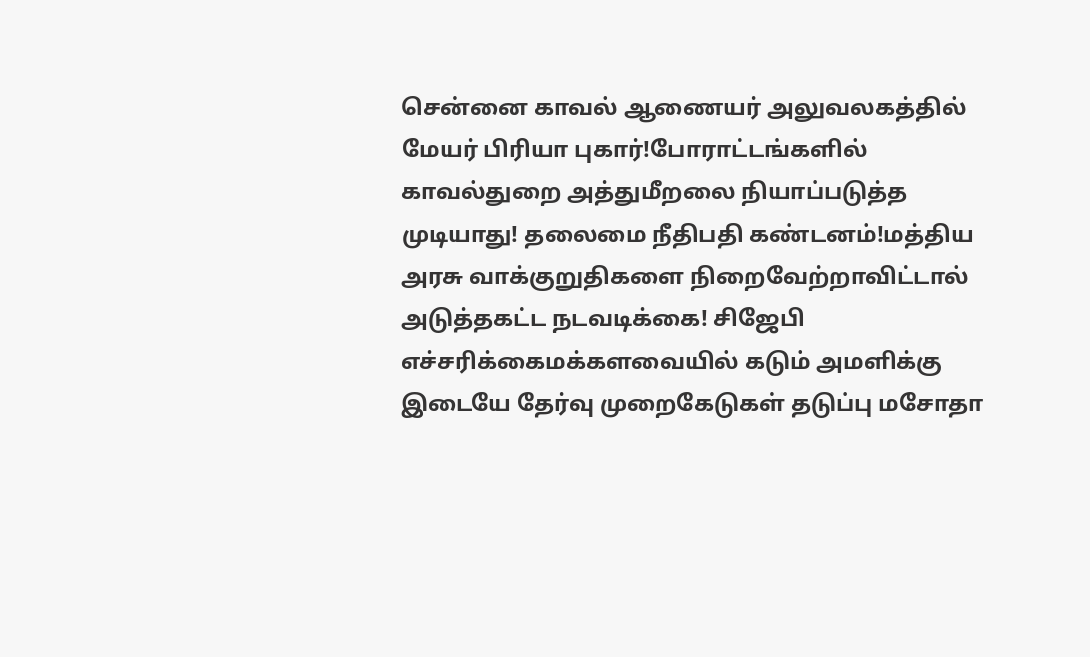சென்னை காவல் ஆணையர் அலுவலகத்தில் மேயர் பிரியா புகார்!போராட்டங்களில் காவல்துறை அத்துமீறலை நியாப்படுத்த முடியாது! தலைமை நீதிபதி கண்டனம்!மத்திய அரசு வாக்குறுதிகளை நிறைவேற்றாவிட்டால் அடுத்தகட்ட நடவடிக்கை! சிஜேபி எச்சரிக்கைமக்களவையில் கடும் அமளிக்கு இடையே தேர்வு முறைகேடுகள் தடுப்பு மசோதா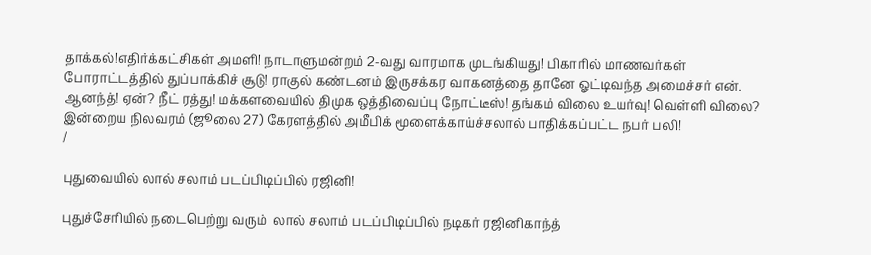தாக்கல்!எதிர்க்கட்சிகள் அமளி! நாடாளுமன்றம் 2-வது வாரமாக முடங்கியது! பிகாரில் மாணவர்கள் போராட்டத்தில் துப்பாக்கிச் சூடு! ராகுல் கண்டனம் இருசக்கர வாகனத்தை தானே ஓட்டிவந்த அமைச்சர் என். ஆனந்த்! ஏன்? நீட் ரத்து! மக்களவையில் திமுக ஒத்திவைப்பு நோட்டீஸ்! தங்கம் விலை உயர்வு! வெள்ளி விலை? இன்றைய நிலவரம் (ஜூலை 27) கேரளத்தில் அமீபிக் மூளைக்காய்ச்சலால் பாதிக்கப்பட்ட நபர் பலி!
/

புதுவையில் லால் சலாம் படப்பிடிப்பில் ரஜினி!

புதுச்சேரியில் நடைபெற்று வரும்  லால் சலாம் படப்பிடிப்பில் நடிகர் ரஜினிகாந்த்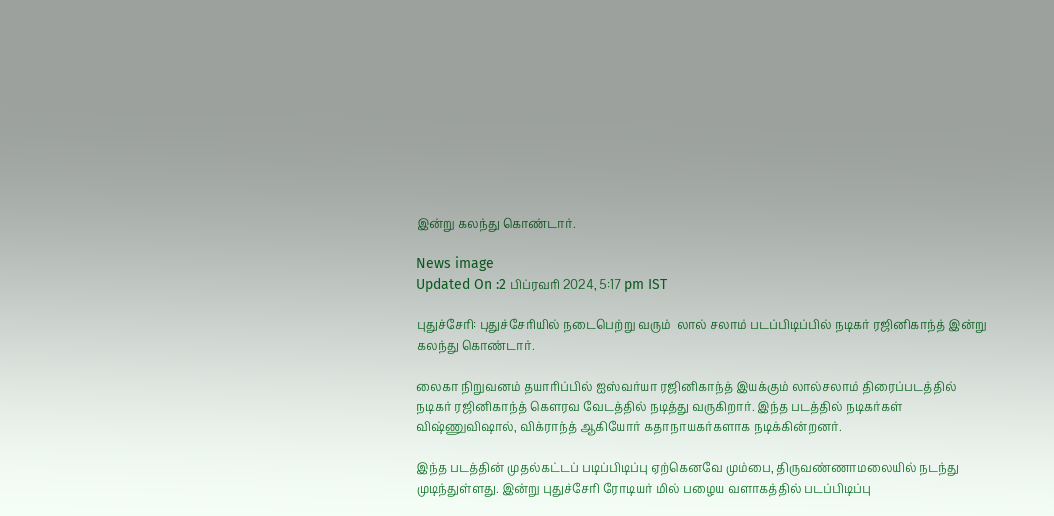இன்று கலந்து கொண்டார்.

News image
Updated On :2 பிப்ரவரி 2024, 5:17 pm IST

புதுச்சேரி: புதுச்சேரியில் நடைபெற்று வரும்  லால் சலாம் படப்பிடிப்பில் நடிகர் ரஜினிகாந்த் இன்று கலந்து கொண்டார்.

லைகா நிறுவனம் தயாரிப்பில் ஐஸ்வர்யா ரஜினிகாந்த் இயக்கும் லால்சலாம் திரைப்படத்தில் நடிகர் ரஜினிகாந்த் கெளரவ வேடத்தில் நடித்து வருகிறார். இந்த படத்தில் நடிகர்கள் விஷ்ணுவிஷால், விக்ராந்த் ஆகியோர் கதாநாயகர்களாக நடிக்கின்றனர்.

இந்த படத்தின் முதல்கட்டப் படிப்பிடிப்பு ஏற்கெனவே மும்பை, திருவண்ணாமலையில் நடந்து முடிந்துள்ளது. இன்று புதுச்சேரி ரோடியர் மில் பழைய வளாகத்தில் படப்பிடிப்பு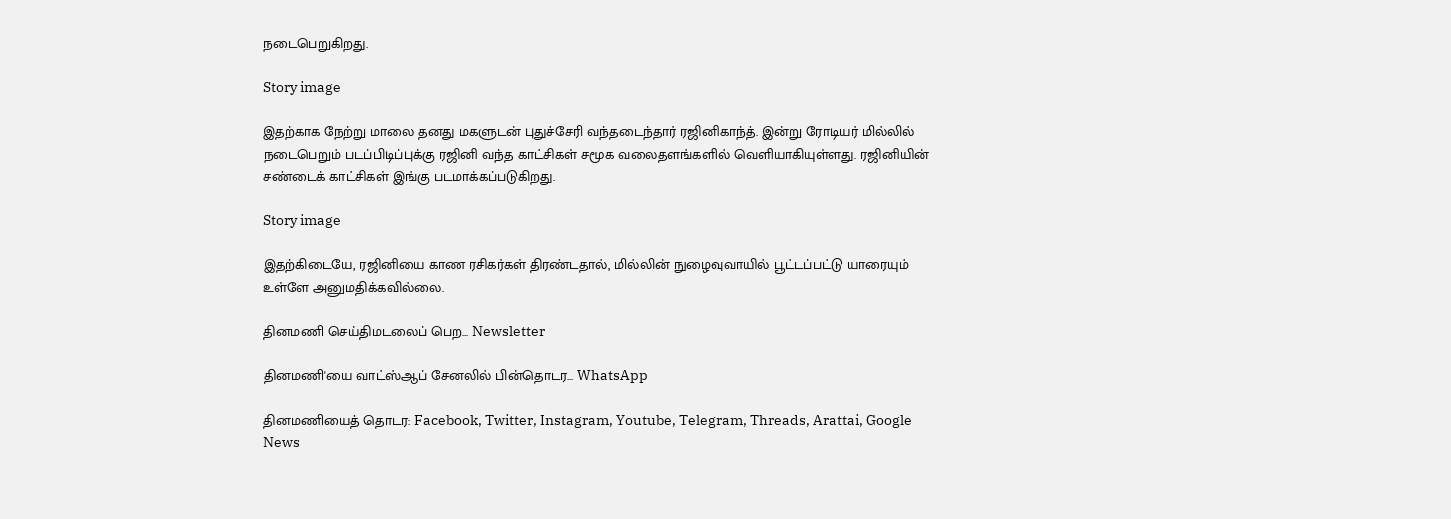நடைபெறுகிறது.

Story image

இதற்காக நேற்று மாலை தனது மகளுடன் புதுச்சேரி வந்தடைந்தார் ரஜினிகாந்த். இன்று ரோடியர் மில்லில் நடைபெறும் படப்பிடிப்புக்கு ரஜினி வந்த காட்சிகள் சமூக வலைதளங்களில் வெளியாகியுள்ளது. ரஜினியின் சண்டைக் காட்சிகள் இங்கு படமாக்கப்படுகிறது.

Story image

இதற்கிடையே, ரஜினியை காண ரசிகர்கள் திரண்டதால், மில்லின் நுழைவுவாயில் பூட்டப்பட்டு யாரையும் உள்ளே அனுமதிக்கவில்லை.

தினமணி செய்திமடலைப் பெற... Newsletter

தினமணி'யை வாட்ஸ்ஆப் சேனலில் பின்தொடர... WhatsApp

தினமணியைத் தொடர: Facebook, Twitter, Instagram, Youtube, Telegram, Threads, Arattai, Google News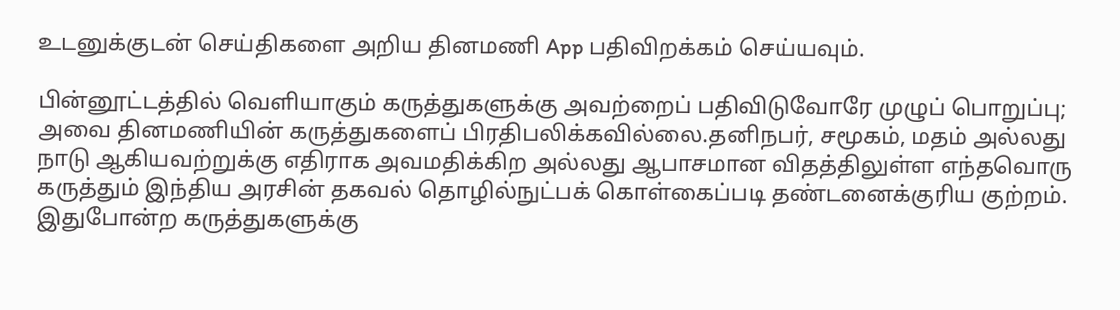உடனுக்குடன் செய்திகளை அறிய தினமணி App பதிவிறக்கம் செய்யவும்.

பின்னூட்டத்தில் வெளியாகும் கருத்துகளுக்கு அவற்றைப் பதிவிடுவோரே முழுப் பொறுப்பு; அவை தினமணியின் கருத்துகளைப் பிரதிபலிக்கவில்லை.தனிநபர், சமூகம், மதம் அல்லது நாடு ஆகியவற்றுக்கு எதிராக அவமதிக்கிற அல்லது ஆபாசமான விதத்திலுள்ள எந்தவொரு கருத்தும் இந்திய அரசின் தகவல் தொழில்நுட்பக் கொள்கைப்படி தண்டனைக்குரிய குற்றம். இதுபோன்ற கருத்துகளுக்கு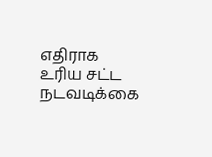எதிராக உரிய சட்ட நடவடிக்கை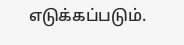எடுக்கப்படும்.